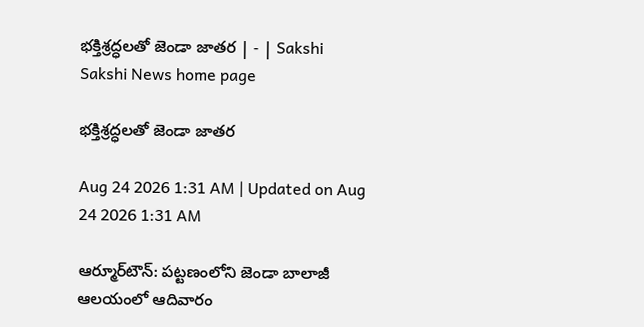భక్తిశ్రద్ధలతో జెండా జాతర | - | Sakshi
Sakshi News home page

భక్తిశ్రద్ధలతో జెండా జాతర

Aug 24 2026 1:31 AM | Updated on Aug 24 2026 1:31 AM

ఆర్మూర్‌టౌన్‌: పట్టణంలోని జెండా బాలాజీ ఆలయంలో ఆదివారం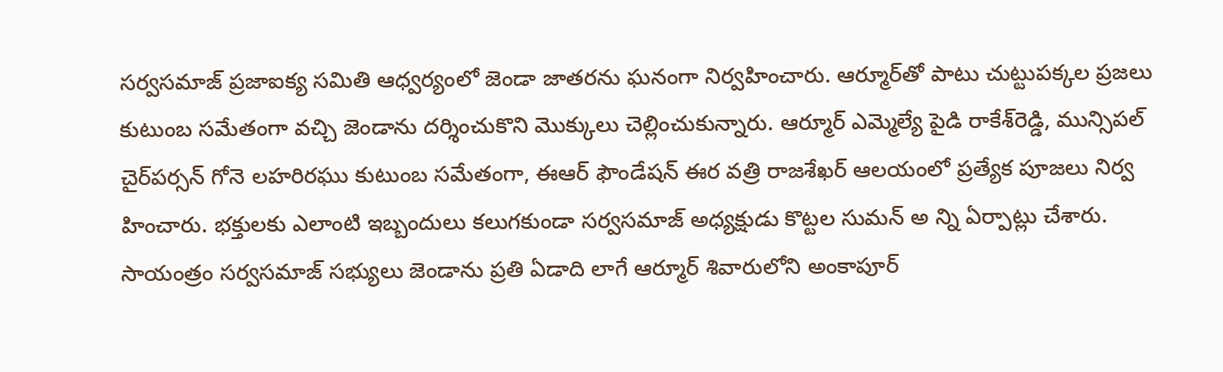సర్వసమాజ్‌ ప్రజాఐక్య సమితి ఆధ్వర్యంలో జెండా జాతరను ఘనంగా నిర్వహించారు. ఆర్మూర్‌తో పాటు చుట్టుపక్కల ప్రజలు కుటుంబ సమేతంగా వచ్చి జెండాను దర్శించుకొని మొక్కులు చెల్లించుకున్నారు. ఆర్మూర్‌ ఎమ్మెల్యే పైడి రాకేశ్‌రెడ్డి, మున్సిపల్‌ చైర్‌పర్సన్‌ గోనె లహరిరఘు కుటుంబ సమేతంగా, ఈఆర్‌ ఫౌండేషన్‌ ఈర వత్రి రాజశేఖర్‌ ఆలయంలో ప్రత్యేక పూజలు నిర్వ హించారు. భక్తులకు ఎలాంటి ఇబ్బందులు కలుగకుండా సర్వసమాజ్‌ అధ్యక్షుడు కొట్టల సుమన్‌ అ న్ని ఏర్పాట్లు చేశారు. సాయంత్రం సర్వసమాజ్‌ సభ్యులు జెండాను ప్రతి ఏడాది లాగే ఆర్మూర్‌ శివారులోని అంకాపూర్‌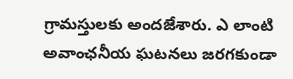గ్రామస్తులకు అందజేశారు. ఎ లాంటి అవాంఛనీయ ఘటనలు జరగకుండా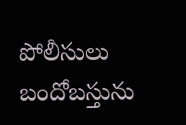పోలీసులు బందోబస్తును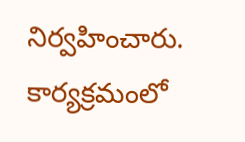నిర్వహించారు. కార్యక్రమంలో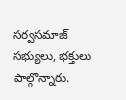సర్వసమాజ్‌ సభ్యులు, భక్తులు పాల్గొన్నారు.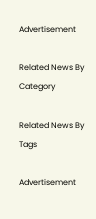Advertisement

Related News By Category

Related News By Tags

Advertisement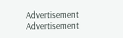Advertisement
Advertisement